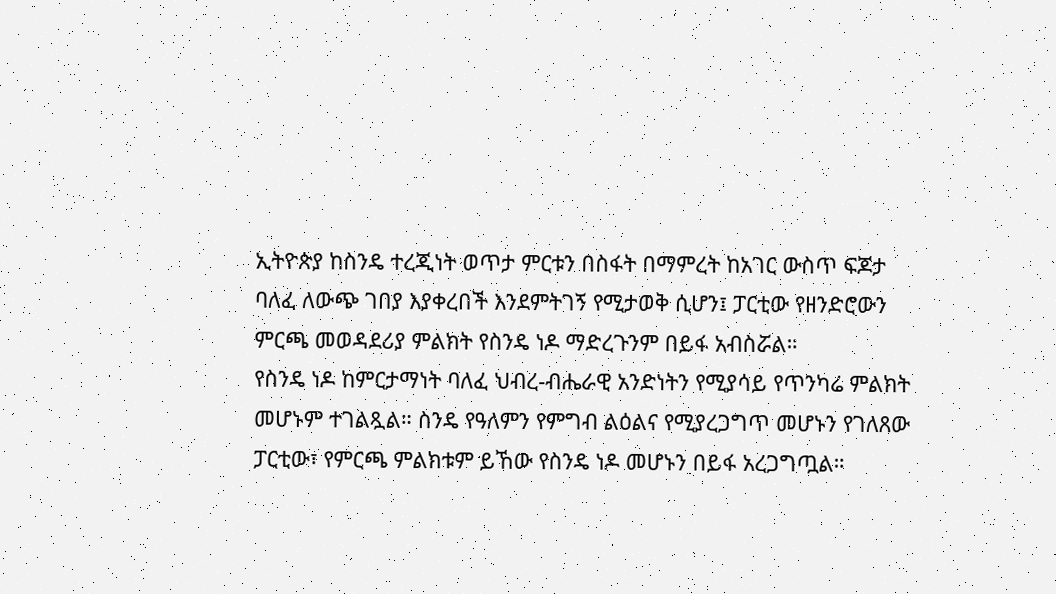ኢትዮጵያ ከስንዴ ተረጂነት ወጥታ ምርቱን በስፋት በማምረት ከአገር ውስጥ ፍጆታ ባለፈ ለውጭ ገበያ እያቀረበች እንደምትገኝ የሚታወቅ ሲሆን፤ ፓርቲው የዘንድሮውን ምርጫ መወዳደሪያ ምልክት የስንዴ ነዶ ማድረጉንም በይፋ አብስሯል።
የስንዴ ነዶ ከምርታማነት ባለፈ ህብረ-ብሔራዊ አንድነትን የሚያሳይ የጥንካሬ ምልክት መሆኑም ተገልጿል። ስንዴ የዓለምን የምግብ ልዕልና የሚያረጋግጥ መሆኑን የገለጸው ፓርቲው፣ የምርጫ ምልክቱም ይኸው የስንዴ ነዶ መሆኑን በይፋ አረጋግጧል።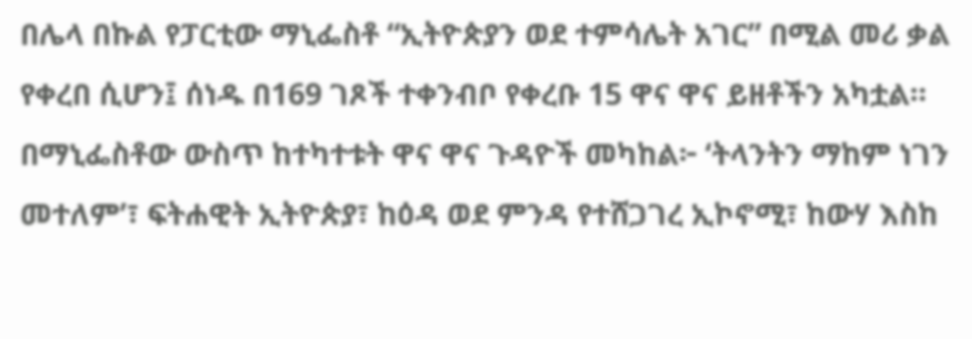በሌላ በኩል የፓርቲው ማኒፌስቶ “ኢትዮጵያን ወደ ተምሳሌት አገር” በሚል መሪ ቃል የቀረበ ሲሆን፤ ሰነዱ በ169 ገጾች ተቀንብቦ የቀረቡ 15 ዋና ዋና ይዘቶችን አካቷል።
በማኒፌስቶው ውስጥ ከተካተቱት ዋና ዋና ጉዳዮች መካከል፦ ‘ትላንትን ማከም ነገን መተለም’፣ ፍትሐዊት ኢትዮጵያ፣ ከዕዳ ወደ ምንዳ የተሸጋገረ ኢኮኖሚ፣ ከውሃ እስከ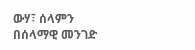ውሃ፣ ሰላምን በሰላማዊ መንገድ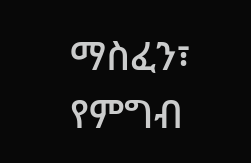ማስፈን፣ የምግብ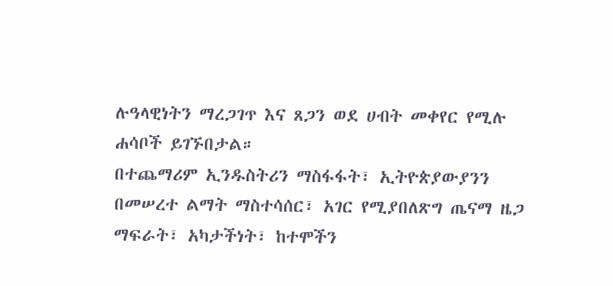ሉዓላዊነትን ማረጋገጥ እና ጸጋን ወደ ሀብት መቀየር የሚሉ ሐሳቦች ይገኙበታል።
በተጨማሪም ኢንዱስትሪን ማስፋፋት፣ ኢትዮጵያውያንን በመሠረተ ልማት ማስተሳሰር፣ አገር የሚያበለጽግ ጤናማ ዜጋ ማፍራት፣ አካታችነት፣ ከተሞችን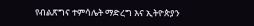የብልጽግና ተምሳሌት ማድረግ እና ኢትዮጵያን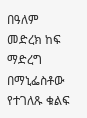በዓለም መድረክ ከፍ ማድረግ በማኒፌስቶው የተገለጹ ቁልፍ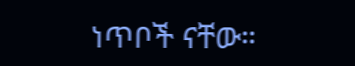ነጥቦች ናቸው።